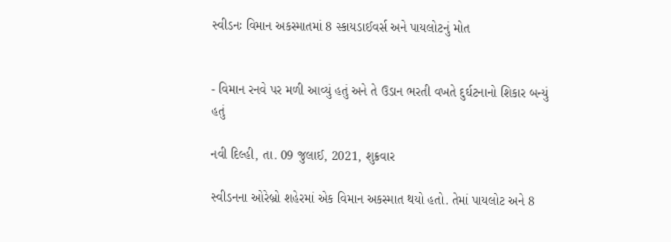સ્વીડનઃ વિમાન અકસ્માતમાં 8 સ્કાયડાઈવર્સ અને પાયલોટનું મોત


- વિમાન રનવે પર મળી આવ્યું હતું અને તે ઉડાન ભરતી વખતે દુર્ઘટનાનો શિકાર બન્યું હતું

નવી દિલ્હી, તા. 09 જુલાઈ, 2021, શુક્રવાર

સ્વીડનના ઓરેબ્રો શહેરમાં એક વિમાન અકસ્માત થયો હતો. તેમાં પાયલોટ અને 8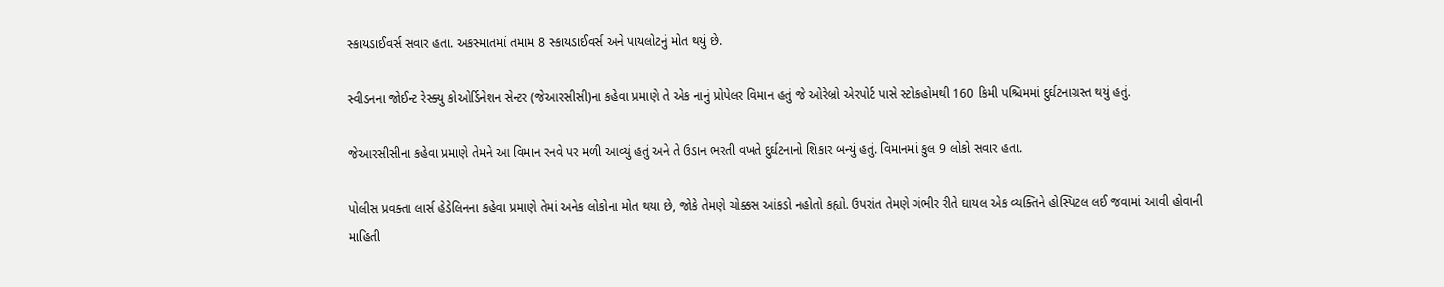સ્કાયડાઈવર્સ સવાર હતા. અકસ્માતમાં તમામ 8 સ્કાયડાઈવર્સ અને પાયલોટનું મોત થયું છે.

સ્વીડનના જોઈન્ટ રેસ્ક્યુ કોઓર્ડિનેશન સેન્ટર (જેઆરસીસી)ના કહેવા પ્રમાણે તે એક નાનું પ્રોપેલર વિમાન હતું જે ઓરેબ્રો એરપોર્ટ પાસે સ્ટોકહોમથી 160 કિમી પશ્ચિમમાં દુર્ઘટનાગ્રસ્ત થયું હતું.

જેઆરસીસીના કહેવા પ્રમાણે તેમને આ વિમાન રનવે પર મળી આવ્યું હતું અને તે ઉડાન ભરતી વખતે દુર્ઘટનાનો શિકાર બન્યું હતું. વિમાનમાં કુલ 9 લોકો સવાર હતા.

પોલીસ પ્રવક્તા લાર્સ હેડેલિનના કહેવા પ્રમાણે તેમાં અનેક લોકોના મોત થયા છે, જોકે તેમણે ચોક્કસ આંકડો નહોતો કહ્યો. ઉપરાંત તેમણે ગંભીર રીતે ઘાયલ એક વ્યક્તિને હોસ્પિટલ લઈ જવામાં આવી હોવાની માહિતી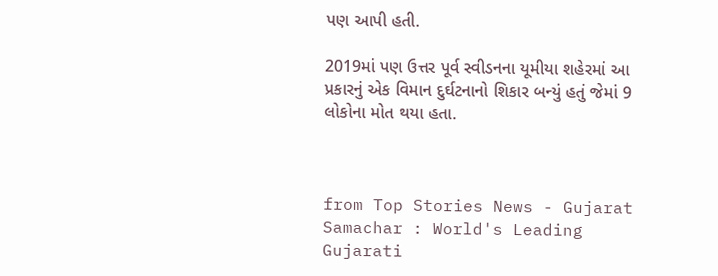પણ આપી હતી.

2019માં પણ ઉત્તર પૂર્વ સ્વીડનના યૂમીયા શહેરમાં આ પ્રકારનું એક વિમાન દુર્ઘટનાનો શિકાર બન્યું હતું જેમાં 9 લોકોના મોત થયા હતા.



from Top Stories News - Gujarat Samachar : World's Leading Gujarati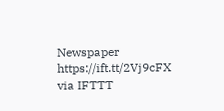Newspaper https://ift.tt/2Vj9cFX
via IFTTT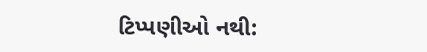ટિપ્પણીઓ નથી: